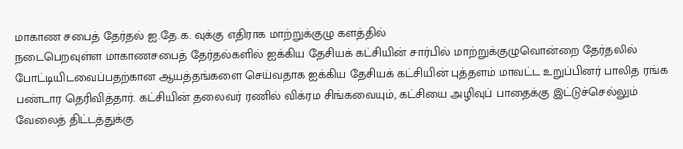மாகாண சபைத் தேர்தல் ஐ.தே.க. வுக்கு எதிராக மாற்றுக்குழு களத்தில்
நடைபெறவுள்ள மாகாணசபைத் தேர்தல்களில் ஐக்கிய தேசியக் கட்சியின் சார்பில் மாற்றுக்குழுவொன்றை தேர்தலில் போட்டியிடவைப்பதற்கான ஆயத்தங்களை செய்வதாக ஐக்கிய தேசியக் கட்சியின் புத்தளம் மாவட்ட உறுப்பினர் பாலித ரங்க பண்டார தெரிவித்தார். கட்சியின் தலைவர் ரணில் விக்ரம சிங்கவையும், கட்சியை அழிவுப் பாதைக்கு இட்டுச்செல்லும் வேலைத் திட்டத்துக்கு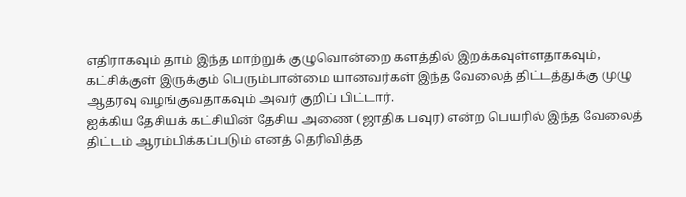எதிராகவும் தாம் இந்த மாற்றுக் குழுவொன்றை களத்தில் இறக்கவுள்ளதாகவும், கட்சிக்குள் இருக்கும் பெரும்பான்மை யானவர்கள் இந்த வேலைத் திட்டத்துக்கு முழு ஆதரவு வழங்குவதாகவும் அவர் குறிப் பிட்டார்.
ஐக்கிய தேசியக் கட்சியின் தேசிய அணை (ஜாதிக பவுர) என்ற பெயரில் இந்த வேலைத் திட்டம் ஆரம்பிக்கப்படும் எனத் தெரிவித்த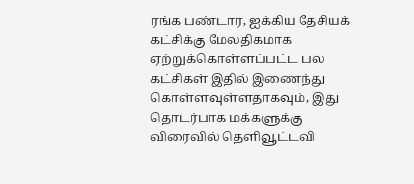ரங்க பண்டார, ஐக்கிய தேசியக் கட்சிக்கு மேலதிகமாக ஏற்றுக்கொள்ளப்பட்ட பல கட்சிகள் இதில் இணைந்து கொள்ளவுள்ளதாகவும், இது தொடர்பாக மக்களுக்கு விரைவில் தெளிவூட்டவி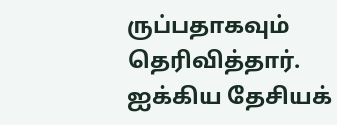ருப்பதாகவும் தெரிவித்தார்.
ஐக்கிய தேசியக்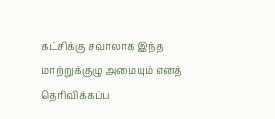கட்சிக்கு சவாலாக இந்த மாற்றுக்குழு அமையும் எனத் தெரிவிக்கப்ப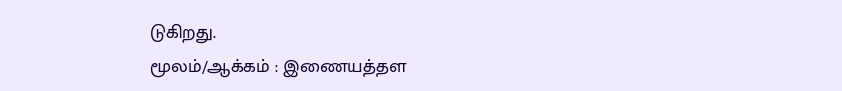டுகிறது.
மூலம்/ஆக்கம் : இணையத்தள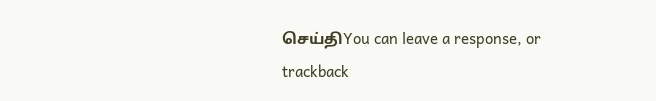செய்திYou can leave a response, or trackback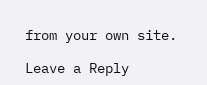from your own site.

Leave a Reply